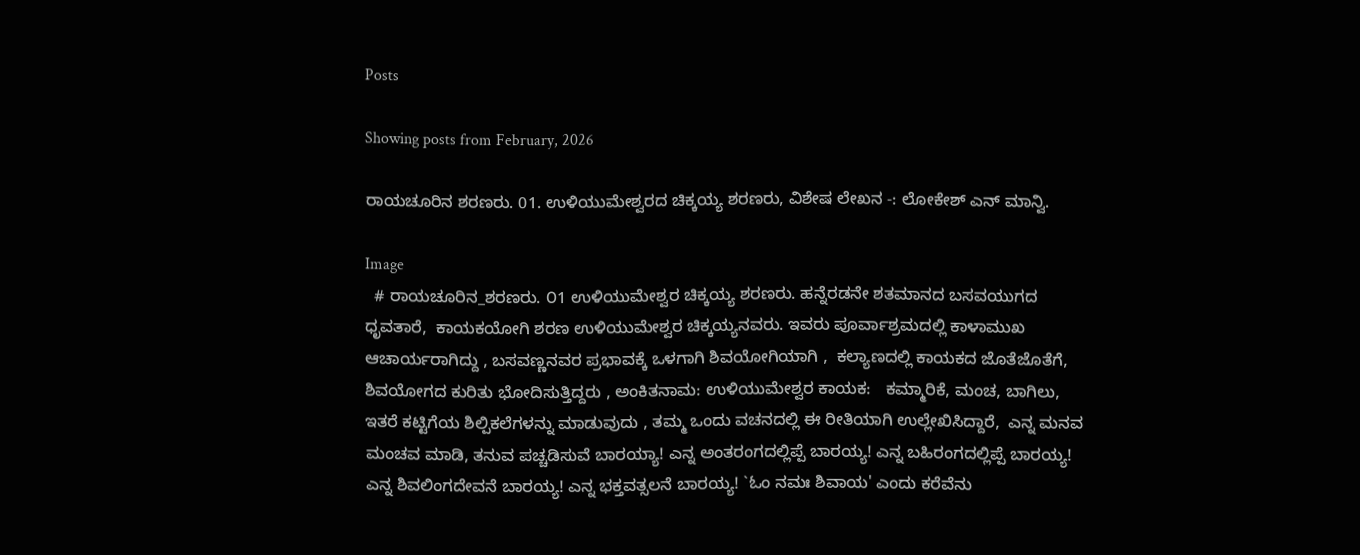Posts

Showing posts from February, 2026

ರಾಯಚೂರಿನ ಶರಣರು. 01. ಉಳಿಯುಮೇಶ್ವರದ ಚಿಕ್ಕಯ್ಯ ಶರಣರು, ವಿಶೇಷ ಲೇಖನ -: ಲೋಕೇಶ್ ಎನ್ ಮಾನ್ವಿ.

Image
  # ರಾಯಚೂರಿನ_ಶರಣರು. ೦1 ಉಳಿಯುಮೇಶ್ವರ ಚಿಕ್ಕಯ್ಯ ಶರಣರು. ಹನ್ನೆರಡನೇ ಶತಮಾನದ ಬಸವಯುಗದ   ಧೃವತಾರೆ,  ಕಾಯಕಯೋಗಿ ಶರಣ ಉಳಿಯುಮೇಶ್ವರ ಚಿಕ್ಕಯ್ಯನವರು. ಇವರು ಪೂರ್ವಾಶ್ರಮದಲ್ಲಿ ಕಾಳಾಮುಖ ಆಚಾರ್ಯರಾಗಿದ್ದು , ಬಸವಣ್ಣನವರ ಪ್ರಭಾವಕ್ಕೆ ಒಳಗಾಗಿ ಶಿವಯೋಗಿಯಾಗಿ ,  ಕಲ್ಯಾಣದಲ್ಲಿ ಕಾಯಕದ ಜೊತೆಜೊತೆಗೆ,  ಶಿವಯೋಗದ ಕುರಿತು ಭೋದಿಸುತ್ತಿದ್ದರು , ಅಂಕಿತನಾಮ: ಉಳಿಯುಮೇಶ್ವರ ಕಾಯಕ:   ಕಮ್ಮಾರಿಕೆ, ಮಂಚ, ಬಾಗಿಲು,  ಇತರೆ ಕಟ್ಟಿಗೆಯ ಶಿಲ್ಪಿಕಲೆಗಳನ್ನು ಮಾಡುವುದು , ತಮ್ಮ ಒಂದು ವಚನದಲ್ಲಿ ಈ ರೀತಿಯಾಗಿ ಉಲ್ಲೇಖಿಸಿದ್ದಾರೆ,  ಎನ್ನ ಮನವ ಮಂಚವ ಮಾಡಿ, ತನುವ ಪಚ್ಚಡಿಸುವೆ ಬಾರಯ್ಯಾ! ಎನ್ನ ಅಂತರಂಗದಲ್ಲಿಪ್ಪೆ ಬಾರಯ್ಯ! ಎನ್ನ ಬಹಿರಂಗದಲ್ಲಿಪ್ಪೆ ಬಾರಯ್ಯ! ಎನ್ನ ಶಿವಲಿಂಗದೇವನೆ ಬಾರಯ್ಯ! ಎನ್ನ ಭಕ್ತವತ್ಸಲನೆ ಬಾರಯ್ಯ! `ಓಂ ನಮಃ ಶಿವಾಯ' ಎಂದು ಕರೆವೆನು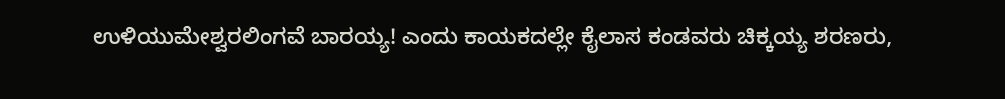ಉಳಿಯುಮೇಶ್ವರಲಿಂಗವೆ ಬಾರಯ್ಯ! ಎಂದು ಕಾಯಕದಲ್ಲೇ ಕೈಲಾಸ ಕಂಡವರು ಚಿಕ್ಕಯ್ಯ ಶರಣರು,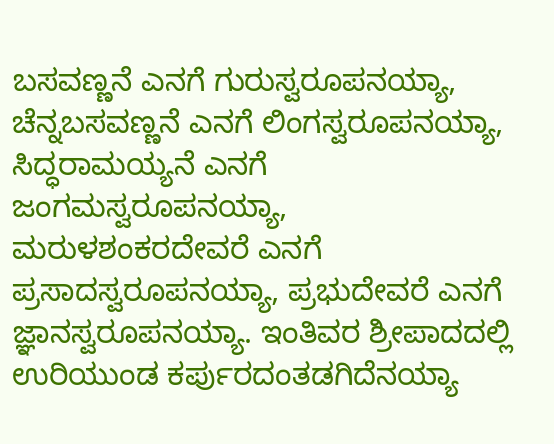ಬಸವಣ್ಣನೆ ಎನಗೆ ಗುರುಸ್ವರೂಪನಯ್ಯಾ, ಚೆನ್ನಬಸವಣ್ಣನೆ ಎನಗೆ ಲಿಂಗಸ್ವರೂಪನಯ್ಯಾ, ಸಿದ್ಧರಾಮಯ್ಯನೆ ಎನಗೆ ಜಂಗಮಸ್ವರೂಪನಯ್ಯಾ, ಮರುಳಶಂಕರದೇವರೆ ಎನಗೆ ಪ್ರಸಾದಸ್ವರೂಪನಯ್ಯಾ, ಪ್ರಭುದೇವರೆ ಎನಗೆ ಜ್ಞಾನಸ್ವರೂಪನಯ್ಯಾ. ಇಂತಿವರ ಶ್ರೀಪಾದದಲ್ಲಿ ಉರಿಯುಂಡ ಕರ್ಪುರದಂತಡಗಿದೆನಯ್ಯಾ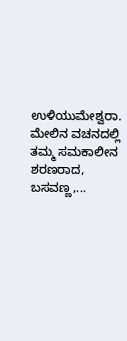ಉಳಿಯುಮೇಶ್ವರಾ. ಮೇಲಿನ ವಚನದಲ್ಲಿ ತಮ್ಮ ಸಮಕಾಲೀನ ಶರಣರಾದ, ಬಸವಣ್ಣ,...